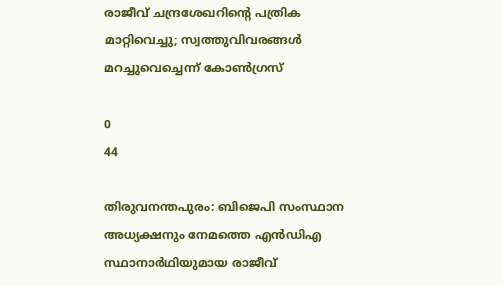രാജീവ് ചന്ദ്രശേഖറിന്‍റെ പത്രിക മാറ്റിവെച്ചു; സ്വത്തുവിവരങ്ങൾ മറച്ചുവെച്ചെന്ന് കോൺഗ്രസ്

0
44

തിരുവനന്തപുരം: ബിജെപി സംസ്ഥാന അധ്യക്ഷനും നേമത്തെ എൻഡിഎ സ്ഥാനാർഥിയുമായ രാജീവ്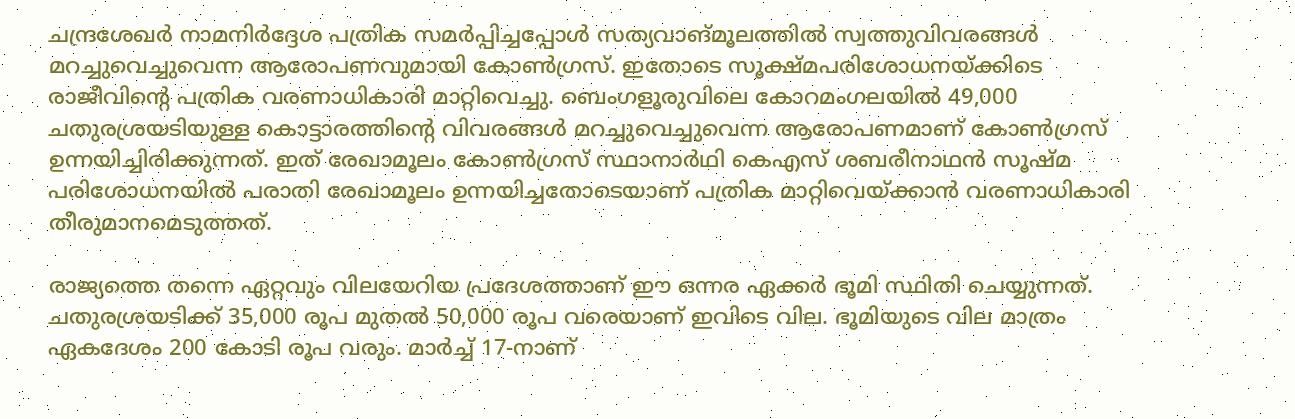ചന്ദ്രശേഖർ നാമനിർദ്ദേശ പത്രിക സമർപ്പിച്ചപ്പോൾ സത്യവാങ്മൂലത്തിൽ സ്വത്തുവിവരങ്ങൾ മറച്ചുവെച്ചുവെന്ന ആരോപണവുമായി കോൺഗ്രസ്. ഇതോടെ സൂക്ഷ്മപരിശോധനയ്ക്കിടെ രാജീവിന്‍റെ പത്രിക വരണാധികാരി മാറ്റിവെച്ചു. ബെംഗളൂരുവിലെ കോറമംഗലയിൽ 49,000 ചതുരശ്രയടിയുള്ള കൊട്ടാരത്തിന്‍റെ വിവരങ്ങൾ മറച്ചുവെച്ചുവെന്ന ആരോപണമാണ് കോൺഗ്രസ് ഉന്നയിച്ചിരിക്കുന്നത്. ഇത് രേഖാമൂലം കോൺഗ്രസ് സ്ഥാനാർഥി കെഎസ് ശബരീനാഥൻ സൂഷ്മ പരിശോധനയിൽ പരാതി രേഖാമൂലം ഉന്നയിച്ചതോടെയാണ് പത്രിക മാറ്റിവെയ്ക്കാൻ വരണാധികാരി തീരുമാനമെടുത്തത്.

രാജ്യത്തെ തന്നെ ഏറ്റവും വിലയേറിയ പ്രദേശത്താണ് ഈ ഒന്നര ഏക്കർ ഭൂമി സ്ഥിതി ചെയ്യുന്നത്. ചതുരശ്രയടിക്ക് 35,000 രൂപ മുതൽ 50,000 രൂപ വരെയാണ് ഇവിടെ വില. ഭൂമിയുടെ വില മാത്രം ഏകദേശം 200 കോടി രൂപ വരും. മാർച്ച് 17-നാണ്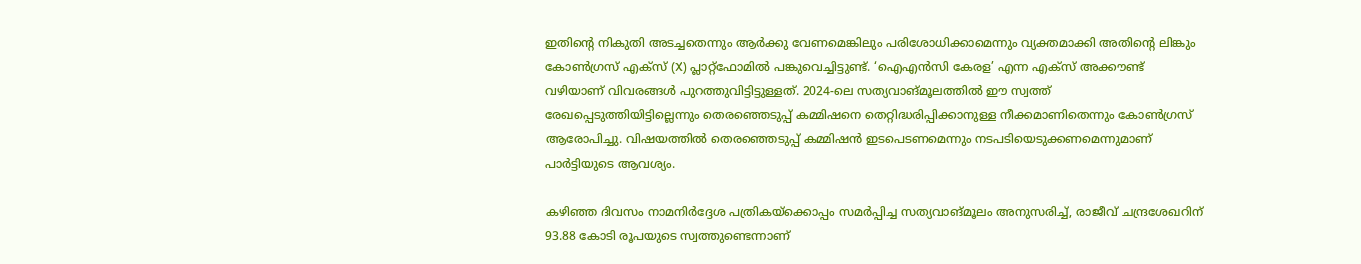ഇതിന്‍റെ നികുതി അടച്ചതെന്നും ആർക്കു വേണമെങ്കിലും പരിശോധിക്കാമെന്നും വ്യക്തമാക്കി അതിന്‍റെ ലിങ്കും കോൺഗ്രസ് എക്സ് (X) പ്ലാറ്റ്‌ഫോമിൽ പങ്കുവെച്ചിട്ടുണ്ട്. ‘ഐഎൻസി കേരള’ എന്ന എക്സ് അക്കൗണ്ട് വഴിയാണ് വിവരങ്ങൾ പുറത്തുവിട്ടിട്ടുള്ളത്. 2024-ലെ സത്യവാങ്മൂലത്തിൽ ഈ സ്വത്ത് രേഖപ്പെടുത്തിയിട്ടില്ലെന്നും തെരഞ്ഞെടുപ്പ് കമ്മിഷനെ തെറ്റിദ്ധരിപ്പിക്കാനുള്ള നീക്കമാണിതെന്നും കോൺഗ്രസ് ആരോപിച്ചു. വിഷയത്തിൽ തെരഞ്ഞെടുപ്പ് കമ്മിഷൻ ഇടപെടണമെന്നും നടപടിയെടുക്കണമെന്നുമാണ് പാർട്ടിയുടെ ആവശ്യം.

കഴിഞ്ഞ ദിവസം നാമനിർദ്ദേശ പത്രികയ്ക്കൊപ്പം സമർപ്പിച്ച സത്യവാങ്മൂലം അനുസരിച്ച്, രാജീവ് ചന്ദ്രശേഖറിന് 93.88 കോടി രൂപയുടെ സ്വത്തുണ്ടെന്നാണ്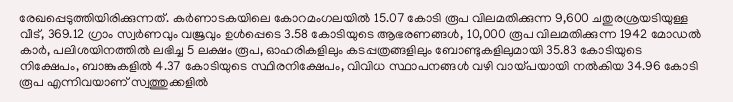രേഖപ്പെടുത്തിയിരിക്കുന്നത്. കർണാടകയിലെ കോറമംഗലയിൽ 15.07 കോടി രൂപ വിലമതിക്കുന്ന 9,600 ചതുരശ്രയടിയുള്ള വീട്, 369.12 ഗ്രാം സ്വർണവും വജ്രവും ഉൾപ്പെടെ 3.58 കോടിയുടെ ആഭരണങ്ങൾ, 10,000 രൂപ വിലമതിക്കുന്ന 1942 മോഡൽ കാർ, പലിശയിനത്തിൽ ലഭിച്ച 5 ലക്ഷം രൂപ, ഓഹരികളിലും കടപ്പത്രങ്ങളിലും ബോണ്ടുകളിലുമായി 35.83 കോടിയുടെ നിക്ഷേപം, ബാങ്കുകളിൽ 4.37 കോടിയുടെ സ്ഥിരനിക്ഷേപം, വിവിധ സ്ഥാപനങ്ങൾ വഴി വായ്പയായി നൽകിയ 34.96 കോടി രൂപ എന്നിവയാണ് സ്വത്തുക്കളിൽ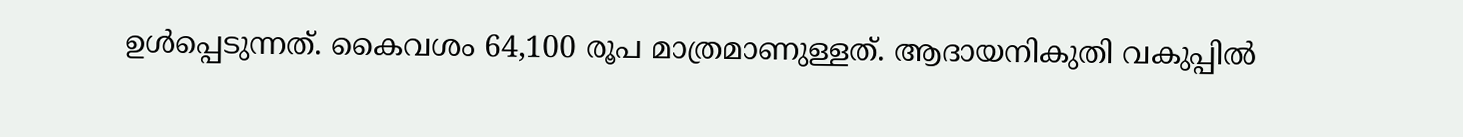ഉൾപ്പെടുന്നത്. കൈവശം 64,100 രൂപ മാത്രമാണുള്ളത്. ആദായനികുതി വകുപ്പിൽ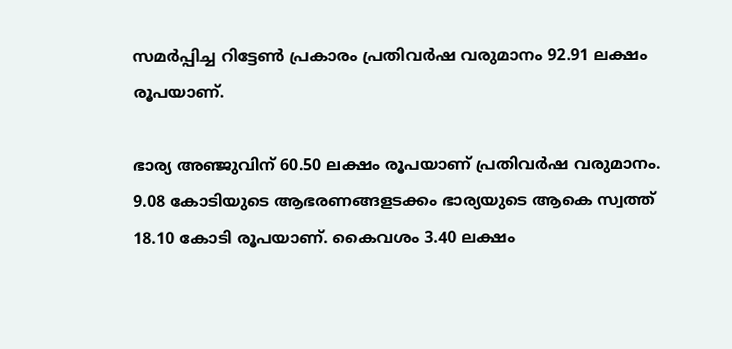സമർപ്പിച്ച റിട്ടേൺ പ്രകാരം പ്രതിവർഷ വരുമാനം 92.91 ലക്ഷം രൂപയാണ്.

ഭാര്യ അഞ്ജുവിന് 60.50 ലക്ഷം രൂപയാണ് പ്രതിവർഷ വരുമാനം. 9.08 കോടിയുടെ ആഭരണങ്ങളടക്കം ഭാര്യയുടെ ആകെ സ്വത്ത് 18.10 കോടി രൂപയാണ്. കൈവശം 3.40 ലക്ഷം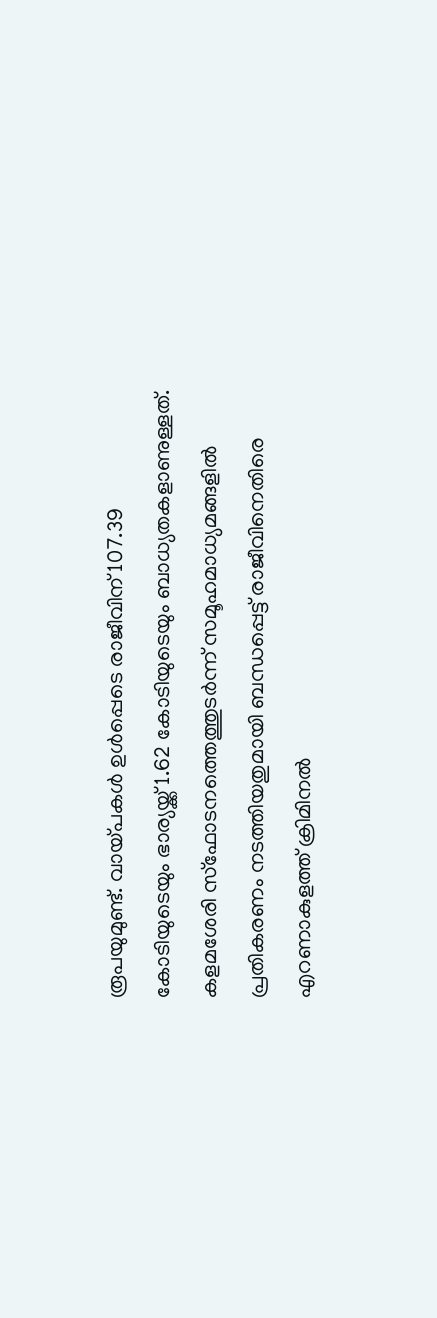രൂപയുമുണ്ട്. വായ്പകൾ ഉൾപ്പെടെ രാജീവിന് 107.39 കോടിയുടെയും ഭാര്യയ്ക്ക് 1.62 കോടിയുടെയും ബാധ്യതകളാണുള്ളത്. കളമശേരി സ്‌ഫോടനത്തെത്തുടർന്ന് സമൂഹമാധ്യമങ്ങളിൽ പ്രതികരണം നടത്തിയതുമായി ബന്ധപ്പെട്ട് രാജീവിനെതിരെ എറണാകുളത്ത് ക്രിമിനൽ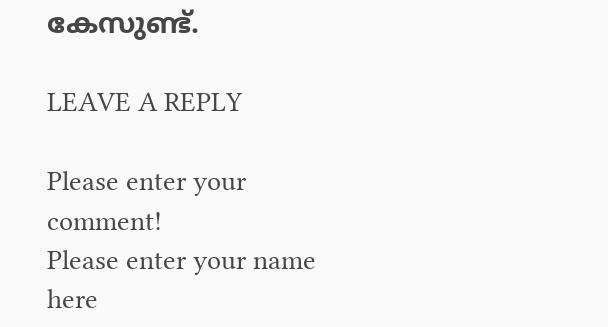കേസുണ്ട്.

LEAVE A REPLY

Please enter your comment!
Please enter your name here